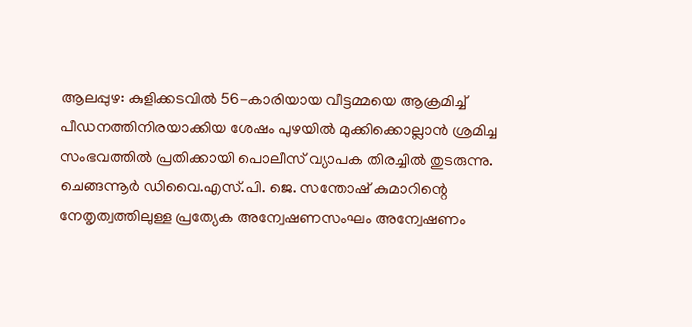ആലപ്പുഴ: കുളിക്കടവിൽ 56-കാരിയായ വീട്ടമ്മയെ ആക്രമിച്ച് പീഡനത്തിനിരയാക്കിയ ശേഷം പുഴയിൽ മുക്കിക്കൊല്ലാൻ ശ്രമിച്ച സംഭവത്തിൽ പ്രതിക്കായി പൊലീസ് വ്യാപക തിരച്ചിൽ തുടരുന്നു. ചെങ്ങന്നൂർ ഡിവൈ.എസ്.പി. ജെ. സന്തോഷ് കുമാറിന്റെ നേതൃത്വത്തിലുള്ള പ്രത്യേക അന്വേഷണസംഘം അന്വേഷണം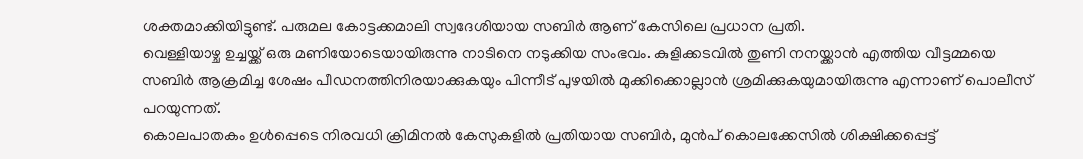ശക്തമാക്കിയിട്ടുണ്ട്. പരുമല കോട്ടക്കമാലി സ്വദേശിയായ സബിർ ആണ് കേസിലെ പ്രധാന പ്രതി.
വെള്ളിയാഴ്ച ഉച്ചയ്ക്ക് ഒരു മണിയോടെയായിരുന്നു നാടിനെ നടുക്കിയ സംഭവം. കുളിക്കടവിൽ തുണി നനയ്ക്കാൻ എത്തിയ വീട്ടമ്മയെ സബിർ ആക്രമിച്ച ശേഷം പീഡനത്തിനിരയാക്കുകയും പിന്നീട് പുഴയിൽ മുക്കിക്കൊല്ലാൻ ശ്രമിക്കുകയുമായിരുന്നു എന്നാണ് പൊലീസ് പറയുന്നത്.
കൊലപാതകം ഉൾപ്പെടെ നിരവധി ക്രിമിനൽ കേസുകളിൽ പ്രതിയായ സബിർ, മുൻപ് കൊലക്കേസിൽ ശിക്ഷിക്കപ്പെട്ട്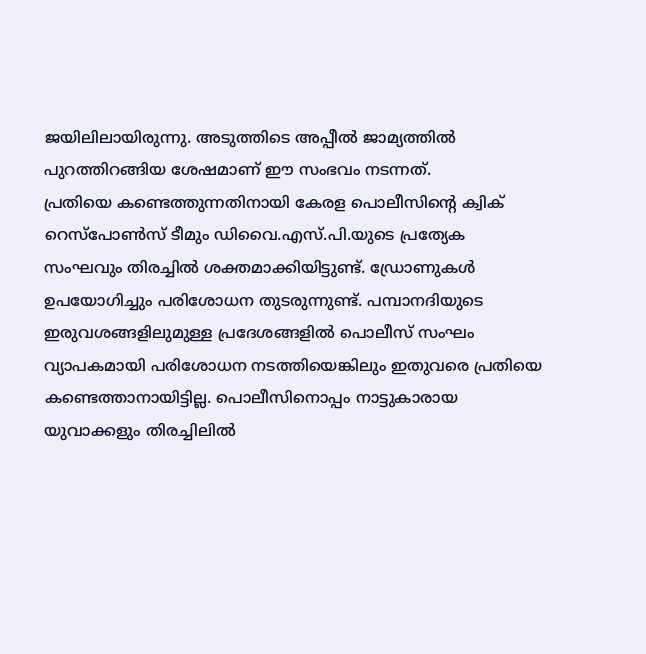ജയിലിലായിരുന്നു. അടുത്തിടെ അപ്പീൽ ജാമ്യത്തിൽ പുറത്തിറങ്ങിയ ശേഷമാണ് ഈ സംഭവം നടന്നത്.
പ്രതിയെ കണ്ടെത്തുന്നതിനായി കേരള പൊലീസിന്റെ ക്വിക് റെസ്പോൺസ് ടീമും ഡിവൈ.എസ്.പി.യുടെ പ്രത്യേക സംഘവും തിരച്ചിൽ ശക്തമാക്കിയിട്ടുണ്ട്. ഡ്രോണുകൾ ഉപയോഗിച്ചും പരിശോധന തുടരുന്നുണ്ട്. പമ്പാനദിയുടെ ഇരുവശങ്ങളിലുമുള്ള പ്രദേശങ്ങളിൽ പൊലീസ് സംഘം വ്യാപകമായി പരിശോധന നടത്തിയെങ്കിലും ഇതുവരെ പ്രതിയെ കണ്ടെത്താനായിട്ടില്ല. പൊലീസിനൊപ്പം നാട്ടുകാരായ യുവാക്കളും തിരച്ചിലിൽ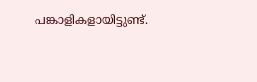പങ്കാളികളായിട്ടുണ്ട്.